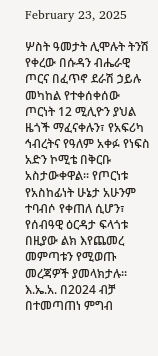February 23, 2025

ሦስት ዓመታት ሊሞሉት ትንሽ የቀረው በሱዳን ብሔራዊ ጦርና በፈጥኖ ደራሽ ኃይሉ መካከል የተቀሰቀሰው ጦርነት 12 ሚሊዮን ያህል ዜጎች ማፈናቀሉን፣ የአፍሪካ ኅብረትና የዓለም አቀፉ የነፍስ አድን ኮሚቴ በቅርቡ አስታውቀዋል፡፡ የጦርነቱ የአስከፊነት ሁኔታ አሁንም ተባብሶ የቀጠለ ሲሆን፣ የሰብዓዊ ዕርዳታ ፍላጎቱ በዚያው ልክ እየጨመረ መምጣቱን የሚወጡ መረጃዎች ያመላክታሉ፡፡ እ.ኤ.አ. በ2024 ብቻ በተመጣጠነ ምግብ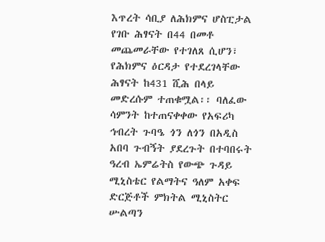እጥረት ሳቢያ ለሕክምና ሆስፒታል የገቡ ሕፃናት በ44 በመቶ መጨመራቸው የተገለጸ ሲሆን፣ የሕክምና ዕርዳታ የተደረገላቸው ሕፃናት ከ431 ሺሕ በላይ መድረሱም ተጠቁሟል፡፡ ባለፈው ሳምንት ከተጠናቀቀው የአፍሪካ ኅብረት ጉባዔ ጎን ለጎን በአዲስ አበባ ጉብኝት ያደረጉት በተባበሩት ዓረብ ኤምሬትስ የውጭ ጉዳይ ሚኒስቴር የልማትና ዓለም አቀፍ ድርጅቶች ምክትል ሚኒስትር ሡልጣን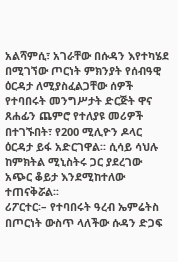አልሻምሲ፣ አገራቸው በሱዳን እየተካሄደ በሚገኘው ጦርነት ምክንያት የሰብዓዊ ዕርዳታ ለሚያስፈልጋቸው ሰዎች የተባበሩት መንግሥታት ድርጅት ዋና ጸሐፊን ጨምሮ የተለያዩ መሪዎች በተገኙበት፣ የ200 ሚሊዮን ዶላር ዕርዳታ ይፋ አድርገዋል፡፡ ሲሳይ ሳህሉ ከምክትል ሚኒስትሩ ጋር ያደረገው አጭር ቆይታ እንደሚከተለው ተጠናቅሯል፡፡
ሪፖርተር፡– የተባበሩት ዓረብ ኤምሬትስ በጦርነት ውስጥ ላለችው ሱዳን ድጋፍ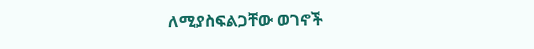ለሚያስፍልጋቸው ወገኖች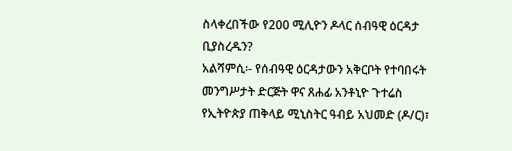ስላቀረበችው የ200 ሚሊዮን ዶላር ሰብዓዊ ዕርዳታ ቢያስረዱን?
አልሻምሲ፡- የሰብዓዊ ዕርዳታውን አቅርቦት የተባበሩት መንግሥታት ድርጅት ዋና ጸሐፊ አንቶኒዮ ጉተሬስ የኢትዮጵያ ጠቅላይ ሚኒስትር ዓብይ አህመድ (ዶ/ር)፣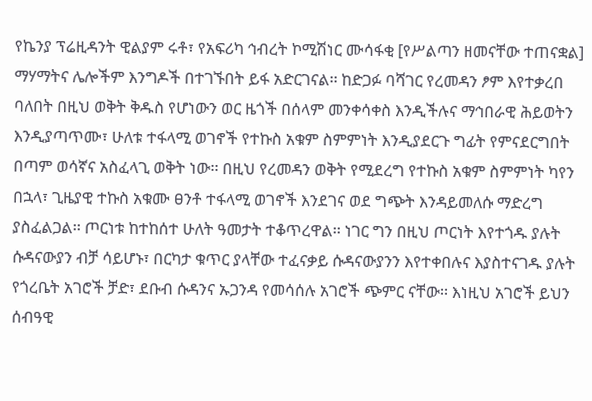የኬንያ ፕሬዚዳንት ዊልያም ሩቶ፣ የአፍሪካ ኅብረት ኮሚሽነር ሙሳፋቂ [የሥልጣን ዘመናቸው ተጠናቋል] ማሃማትና ሌሎችም እንግዶች በተገኙበት ይፋ አድርገናል፡፡ ከድጋፉ ባሻገር የረመዳን ፆም እየተቃረበ ባለበት በዚህ ወቅት ቅዱስ የሆነውን ወር ዜጎች በሰላም መንቀሳቀስ እንዲችሉና ማኅበራዊ ሕይወትን እንዲያጣጥሙ፣ ሁለቱ ተፋላሚ ወገኖች የተኩስ አቁም ስምምነት እንዲያደርጉ ግፊት የምናደርግበት በጣም ወሳኛና አስፈላጊ ወቅት ነው፡፡ በዚህ የረመዳን ወቅት የሚደረግ የተኩስ አቁም ስምምነት ካየን በኋላ፣ ጊዜያዊ ተኩስ አቁሙ ፀንቶ ተፋላሚ ወገኖች እንደገና ወደ ግጭት እንዳይመለሱ ማድረግ ያስፈልጋል፡፡ ጦርነቱ ከተከሰተ ሁለት ዓመታት ተቆጥረዋል፡፡ ነገር ግን በዚህ ጦርነት እየተጎዱ ያሉት ሱዳናውያን ብቻ ሳይሆኑ፣ በርካታ ቁጥር ያላቸው ተፈናቃይ ሱዳናውያንን እየተቀበሉና እያስተናገዱ ያሉት የጎረቤት አገሮች ቻድ፣ ደቡብ ሱዳንና ኡጋንዳ የመሳሰሉ አገሮች ጭምር ናቸው፡፡ እነዚህ አገሮች ይህን ሰብዓዊ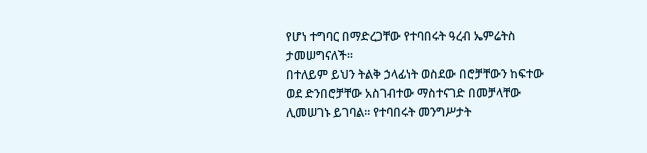የሆነ ተግባር በማድረጋቸው የተባበሩት ዓረብ ኤምሬትስ ታመሠግናለች፡፡
በተለይም ይህን ትልቅ ኃላፊነት ወስደው በሮቻቸውን ከፍተው ወደ ድንበሮቻቸው አስገብተው ማስተናገድ በመቻላቸው ሊመሠገኑ ይገባል፡፡ የተባበሩት መንግሥታት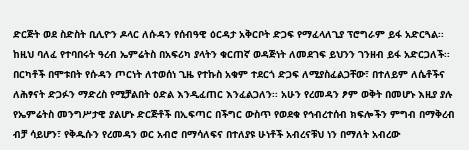ድርጅት ወደ ስድስት ቢሊዮን ዶላር ለሱዳን የሰብዓዊ ዕርዳታ አቅርቦት ድጋፍ የማፈላለጊያ ፕሮግራም ይፋ አድርጓል፡፡ ከዚህ ባለፈ የተባበሩት ዓረብ ኤምሬትስ በአፍሪካ ያላትን ቁርጠኛ ወዳጅነት ለመደገፍ ይህንን ገንዘብ ይፋ አድርጋለች፡፡ በርካቶች በሞቱበት የሱዳን ጦርነት ለተወሰነ ጊዜ የተኩስ አቁም ተደርጎ ድጋፍ ለሚያስፈልጋቸው፣ በተለይም ለሴቶችና ለሕፃናት ድጋፉን ማድረስ የሚቻልበት ዕድል እንዲፈጠር እንፈልጋለን፡፡ አሁን የረመዳን ፆም ወቅት በመሆኑ እዚያ ያሉ የኤምሬትስ መንግሥታዊ ያልሆኑ ድርጅቶች በኢፍጣር በችግር ውስጥ የወደቁ የኅብረተሰብ ክፍሎችን ምግብ በማቅረብ ብቻ ሳይሆን፣ የቅዱሱን የረመዳን ወር አብሮ በማሳለፍና በተለያዩ ሁነቶች አብረናቹህ ነን በማለት አብረው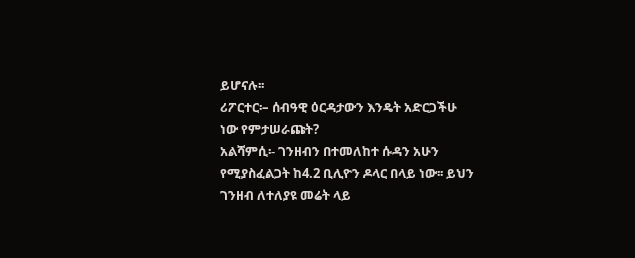ይሆናሉ፡፡
ሪፖርተር፡– ሰብዓዊ ዕርዳታውን እንዴት አድርጋችሁ ነው የምታሠራጩት?
አልሻምሲ፡- ገንዘብን በተመለከተ ሱዳን አሁን የሚያስፈልጋት ከ4.2 ቢሊዮን ዶላር በላይ ነው፡፡ ይህን ገንዘብ ለተለያዩ መሬት ላይ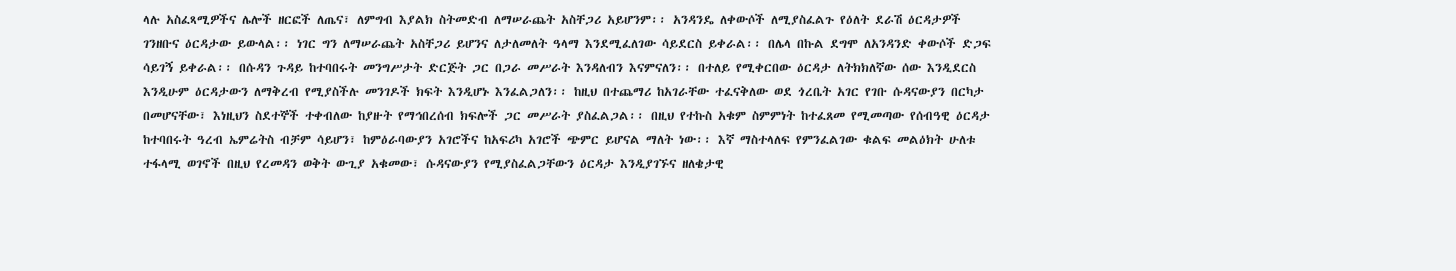ላሉ አስፈጻሚዎችና ሌሎች ዘርፎች ለጤና፣ ለምግብ እያልክ ስትመድብ ለማሠራጨት አስቸጋሪ አይሆንም፡፡ አንዳንዴ ለቀውሶች ለሚያስፈልጉ የዕለት ደራሽ ዕርዳታዎች ገንዘቡና ዕርዳታው ይውላል፡፡ ነገር ግን ለማሠራጨት አስቸጋሪ ይሆንና ለታለመለት ዓላማ እንደሚፈለገው ሳይደርስ ይቀራል፡፡ በሌላ በኩል ደግሞ ለአንዳንድ ቀውሶች ድጋፍ ሳይገኝ ይቀራል፡፡ በሱዳን ጉዳይ ከተባበሩት መንግሥታት ድርጅት ጋር በጋራ መሥራት እንዳለብን እናምናለን፡፡ በተለይ የሚቀርበው ዕርዳታ ለትክክለኛው ሰው እንዲደርስ እንዲሁም ዕርዳታውን ለማቅረብ የሚያስችሉ መንገዶች ክፍት እንዲሆኑ እንፈልጋለን፡፡ ከዚህ በተጨማሪ ከአገራቸው ተፈናቅለው ወደ ጎረቤት አገር የገቡ ሱዳናውያን በርካታ በመሆናቸው፣ እነዚህን ስደተኞች ተቀብለው ከያዙት የማኅበረሰብ ክፍሎች ጋር መሥራት ያስፈልጋል፡፡ በዚህ የተኩስ አቁም ስምምነት ከተፈጸመ የሚመጣው የሰብዓዊ ዕርዳታ ከተባበሩት ዓረብ ኤምሬትስ ብቻም ሳይሆን፣ ከምዕራባውያን አገሮችና ከአፍሪካ አገሮች ጭምር ይሆናል ማለት ነው፡፡ እኛ ማስተላለፍ የምንፈልገው ቁልፍ መልዕክት ሁለቱ ተፋላሚ ወገኖች በዚህ የረመዳን ወቅት ውጊያ አቁመው፣ ሱዳናውያን የሚያስፈልጋቸውን ዕርዳታ እንዲያገኙና ዘለቄታዊ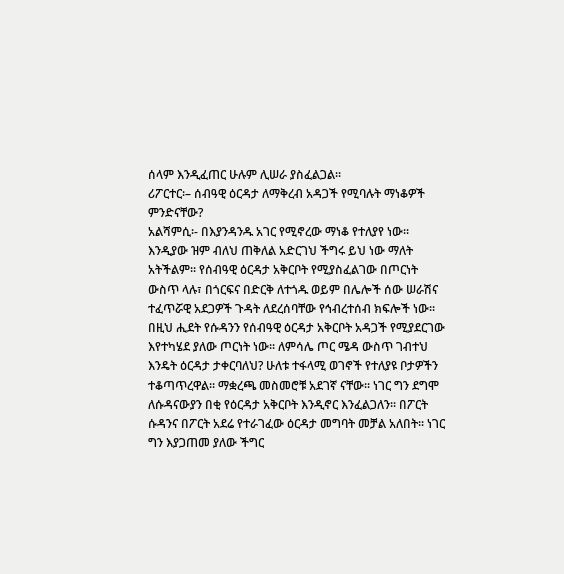ሰላም እንዲፈጠር ሁሉም ሊሠራ ያስፈልጋል፡፡
ሪፖርተር፡– ሰብዓዊ ዕርዳታ ለማቅረብ አዳጋች የሚባሉት ማነቆዎች ምንድናቸው?
አልሻምሲ፡- በእያንዳንዱ አገር የሚኖረው ማነቆ የተለያየ ነው፡፡ እንዲያው ዝም ብለህ ጠቅለል አድርገህ ችግሩ ይህ ነው ማለት አትችልም፡፡ የሰብዓዊ ዕርዳታ አቅርቦት የሚያስፈልገው በጦርነት ውስጥ ላሉ፣ በጎርፍና በድርቅ ለተጎዱ ወይም በሌሎች ሰው ሠራሽና ተፈጥሯዊ አደጋዎች ጉዳት ለደረሰባቸው የኅብረተሰብ ክፍሎች ነው፡፡ በዚህ ሒደት የሱዳንን የሰብዓዊ ዕርዳታ አቅርቦት አዳጋች የሚያደርገው እየተካሄደ ያለው ጦርነት ነው፡፡ ለምሳሌ ጦር ሜዳ ውስጥ ገብተህ እንዴት ዕርዳታ ታቀርባለህ? ሁለቱ ተፋላሚ ወገኖች የተለያዩ ቦታዎችን ተቆጣጥረዋል፡፡ ማቋረጫ መስመሮቹ አደገኛ ናቸው፡፡ ነገር ግን ደግሞ ለሱዳናውያን በቂ የዕርዳታ አቅርቦት እንዲኖር እንፈልጋለን፡፡ በፖርት ሱዳንና በፖርት አደሬ የተራገፈው ዕርዳታ መግባት መቻል አለበት፡፡ ነገር ግን እያጋጠመ ያለው ችግር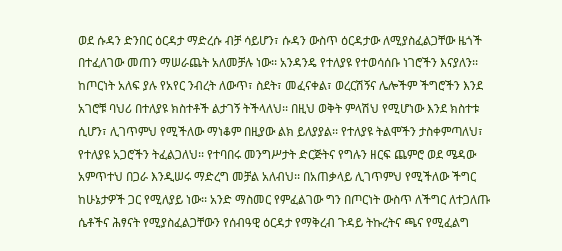ወደ ሱዳን ድንበር ዕርዳታ ማድረሱ ብቻ ሳይሆን፣ ሱዳን ውስጥ ዕርዳታው ለሚያስፈልጋቸው ዜጎች በተፈለገው መጠን ማሠራጨት አለመቻሉ ነው፡፡ አንዳንዴ የተለያዩ የተወሳሰቡ ነገሮችን እናያለን፡፡
ከጦርነት አለፍ ያሉ የአየር ንብረት ለውጥ፣ ስደት፣ መፈናቀል፣ ወረርሽኝና ሌሎችም ችግሮችን እንደ አገሮቹ ባህሪ በተለያዩ ክስተቶች ልታገኝ ትችላለህ፡፡ በዚህ ወቅት ምላሽህ የሚሆነው እንደ ክስተቱ ሲሆን፣ ሊገጥምህ የሚችለው ማነቆም በዚያው ልክ ይለያያል፡፡ የተለያዩ ትልሞችን ታስቀምጣለህ፣ የተለያዩ አጋሮችን ትፈልጋለህ፡፡ የተባበሩ መንግሥታት ድርጅትና የግሉን ዘርፍ ጨምሮ ወደ ሜዳው አምጥተህ በጋራ እንዲሠሩ ማድረግ መቻል አለብህ፡፡ በአጠቃላይ ሊገጥምህ የሚችለው ችግር ከሁኔታዎች ጋር የሚለያይ ነው፡፡ አንድ ማስመር የምፈልገው ግን በጦርነት ውስጥ ለችግር ለተጋለጡ ሴቶችና ሕፃናት የሚያስፈልጋቸውን የሰብዓዊ ዕርዳታ የማቅረብ ጉዳይ ትኩረትና ጫና የሚፈልግ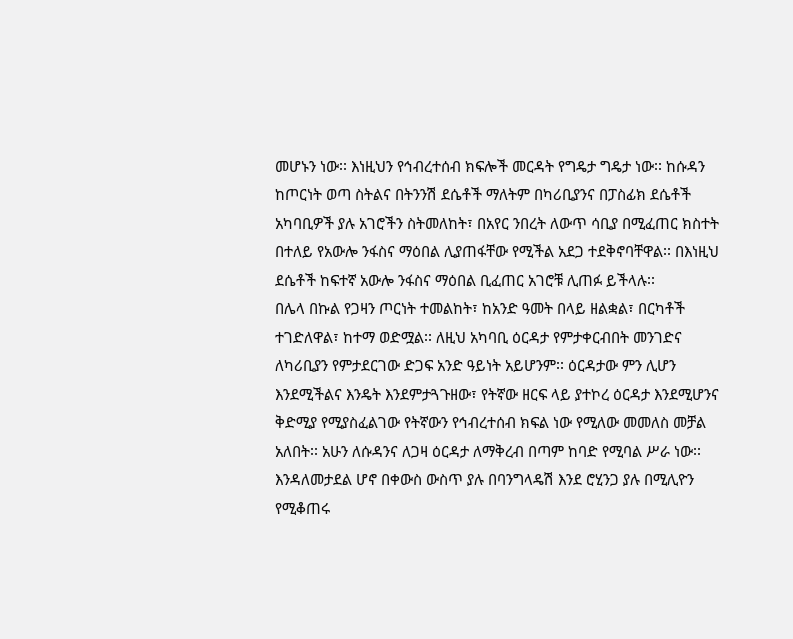መሆኑን ነው፡፡ እነዚህን የኅብረተሰብ ክፍሎች መርዳት የግዴታ ግዴታ ነው፡፡ ከሱዳን ከጦርነት ወጣ ስትልና በትንንሽ ደሴቶች ማለትም በካሪቢያንና በፓስፊክ ደሴቶች አካባቢዎች ያሉ አገሮችን ስትመለከት፣ በአየር ንበረት ለውጥ ሳቢያ በሚፈጠር ክስተት በተለይ የአውሎ ንፋስና ማዕበል ሊያጠፋቸው የሚችል አደጋ ተደቅኖባቸዋል፡፡ በእነዚህ ደሴቶች ከፍተኛ አውሎ ንፋስና ማዕበል ቢፈጠር አገሮቹ ሊጠፉ ይችላሉ፡፡
በሌላ በኩል የጋዛን ጦርነት ተመልከት፣ ከአንድ ዓመት በላይ ዘልቋል፣ በርካቶች ተገድለዋል፣ ከተማ ወድሟል፡፡ ለዚህ አካባቢ ዕርዳታ የምታቀርብበት መንገድና ለካሪቢያን የምታደርገው ድጋፍ አንድ ዓይነት አይሆንም፡፡ ዕርዳታው ምን ሊሆን እንደሚችልና እንዴት እንደምታጓጉዘው፣ የትኛው ዘርፍ ላይ ያተኮረ ዕርዳታ እንደሚሆንና ቅድሚያ የሚያስፈልገው የትኛውን የኅብረተሰብ ክፍል ነው የሚለው መመለስ መቻል አለበት፡፡ አሁን ለሱዳንና ለጋዛ ዕርዳታ ለማቅረብ በጣም ከባድ የሚባል ሥራ ነው፡፡ እንዳለመታደል ሆኖ በቀውስ ውስጥ ያሉ በባንግላዴሽ እንደ ሮሂንጋ ያሉ በሚሊዮን የሚቆጠሩ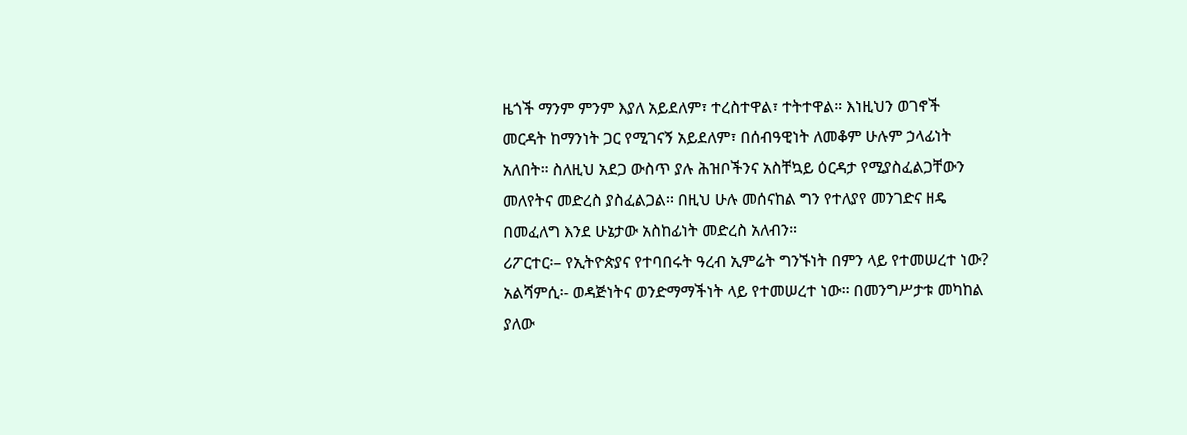ዜጎች ማንም ምንም እያለ አይደለም፣ ተረስተዋል፣ ተትተዋል። እነዚህን ወገኖች መርዳት ከማንነት ጋር የሚገናኝ አይደለም፣ በሰብዓዊነት ለመቆም ሁሉም ኃላፊነት አለበት። ስለዚህ አደጋ ውስጥ ያሉ ሕዝቦችንና አስቸኳይ ዕርዳታ የሚያስፈልጋቸውን መለየትና መድረስ ያስፈልጋል፡፡ በዚህ ሁሉ መሰናከል ግን የተለያየ መንገድና ዘዴ በመፈለግ እንደ ሁኔታው አስከፊነት መድረስ አለብን።
ሪፖርተር፡– የኢትዮጵያና የተባበሩት ዓረብ ኢምሬት ግንኙነት በምን ላይ የተመሠረተ ነው?
አልሻምሲ፡- ወዳጅነትና ወንድማማችነት ላይ የተመሠረተ ነው፡፡ በመንግሥታቱ መካከል ያለው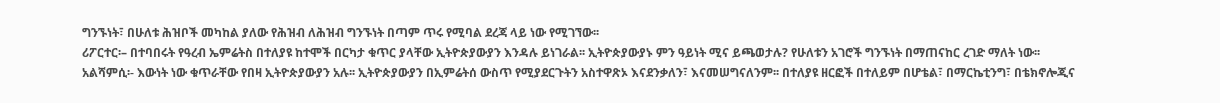ግንኙነት፣ በሁለቱ ሕዝቦች መካከል ያለው የሕዝብ ለሕዝብ ግንኙነት በጣም ጥሩ የሚባል ደረጃ ላይ ነው የሚገኘው፡፡
ሪፖርተር፡– በተባበሩት የዓረብ ኤምሬትስ በተለያዩ ከተሞች በርካታ ቁጥር ያላቸው ኢትዮጵያውያን እንዳሉ ይነገራል፡፡ ኢትዮጵያውያኑ ምን ዓይነት ሚና ይጫወታሉ? የሁለቱን አገሮች ግንኙነት በማጠናከር ረገድ ማለት ነው፡፡
አልሻምሲ፡- እውነት ነው ቁጥራቸው የበዛ ኢትዮጵያውያን አሉ፡፡ ኢትዮጵያውያን በኢምሬትሰ ውስጥ የሚያደርጉትን አስተዋጽኦ እናደንቃለን፣ እናመሠግናለንም፡፡ በተለያዩ ዘርፎች በተለይም በሆቴል፣ በማርኬቲንግ፣ በቴክኖሎጂና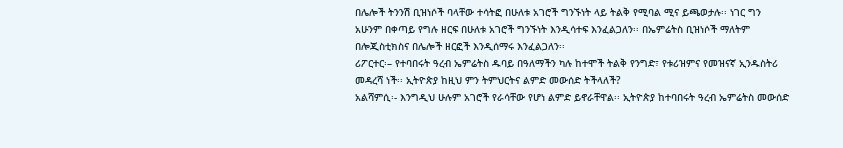በሌሎች ትንንሽ ቢዝነሶች ባላቸው ተሳትፎ በሁለቱ አገሮች ግንኙነት ላይ ትልቅ የሚባል ሚና ይጫወታሉ፡፡ ነገር ግን አሁንም በቀጣይ የግሉ ዘርፍ በሁለቱ አገሮች ግንኙነት እንዲሳተፍ እንፈልጋለን፡፡ በኤምሬትስ ቢዝነሶች ማለትም በሎጂስቲክስና በሌሎች ዘርፎች እንዲሰማሩ እንፈልጋለን፡፡
ሪፖርተር፡– የተባበሩት ዓረብ ኤምሬትስ ዱባይ በዓለማችን ካሉ ከተሞች ትልቅ የንግድ፣ የቱሪዝምና የመዝናኛ ኢንዱስትሪ መዳረሻ ነች፡፡ ኢትዮጵያ ከዚህ ምን ትምህርትና ልምድ መውሰድ ትችላለች?
አልሻምሲ፡- እንግዲህ ሁሉም አገሮች የራሳቸው የሆነ ልምድ ይኖራቸዋል፡፡ ኢትዮጵያ ከተባበሩት ዓረብ ኤምሬትስ መውሰድ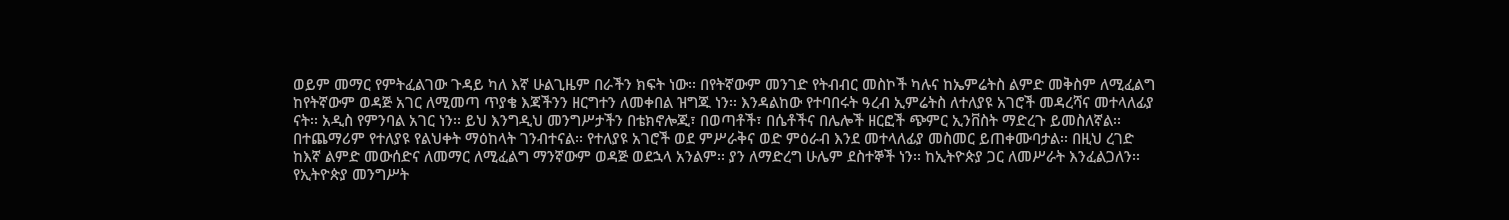ወይም መማር የምትፈልገው ጉዳይ ካለ እኛ ሁልጊዜም በራችን ክፍት ነው፡፡ በየትኛውም መንገድ የትብብር መስኮች ካሉና ከኤምሬትስ ልምድ መቅስም ለሚፈልግ ከየትኛውም ወዳጅ አገር ለሚመጣ ጥያቄ እጃችንን ዘርግተን ለመቀበል ዝግጁ ነን፡፡ እንዳልከው የተባበሩት ዓረብ ኢምሬትስ ለተለያዩ አገሮች መዳረሻና መተላለፊያ ናት፡፡ አዲስ የምንባል አገር ነን፡፡ ይህ እንግዲህ መንግሥታችን በቴክኖሎጂ፣ በወጣቶች፣ በሴቶችና በሌሎች ዘርፎች ጭምር ኢንቨስት ማድረጉ ይመስለኛል፡፡ በተጨማሪም የተለያዩ የልህቀት ማዕከላት ገንብተናል፡፡ የተለያዩ አገሮች ወደ ምሥራቅና ወድ ምዕራብ እንደ መተላለፊያ መስመር ይጠቀሙባታል፡፡ በዚህ ረገድ ከእኛ ልምድ መውሰድና ለመማር ለሚፈልግ ማንኛውም ወዳጅ ወደኋላ አንልም፡፡ ያን ለማድረግ ሁሌም ደስተኞች ነን፡፡ ከኢትዮጵያ ጋር ለመሥራት እንፈልጋለን፡፡ የኢትዮጵያ መንግሥት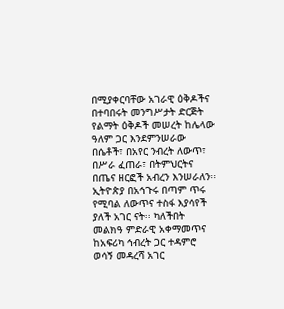በሚያቀርባቸው አገራዊ ዕቅዶችና በተባበሩት መንግሥታት ድርጅት የልማት ዕቅዶች መሠረት ከሌላው ዓለም ጋር እንደምንሠራው በሴቶች፣ በአየር ንብረት ለውጥ፣ በሥራ ፈጠራ፣ በትምህርትና በጤና ዘርፎች አብረን እንሠራለን፡፡ ኢትዮጵያ በአኅጉሩ በጣም ጥሩ የሚባል ለውጥና ተስፋ እያሳየች ያለች አገር ናት፡፡ ካለችበት መልክዓ ምድራዊ አቀማመጥና ከአፍሪካ ኅብረት ጋር ተዳምሮ ወሳኝ መዳረሻ አገር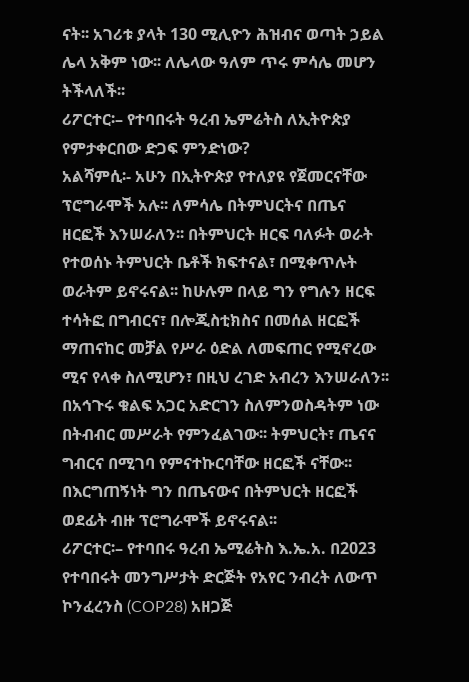ናት፡፡ አገሪቱ ያላት 130 ሚሊዮን ሕዝብና ወጣት ኃይል ሌላ አቅም ነው፡፡ ለሌላው ዓለም ጥሩ ምሳሌ መሆን ትችላለች፡፡
ሪፖርተር፡– የተባበሩት ዓረብ ኤምሬትስ ለኢትዮጵያ የምታቀርበው ድጋፍ ምንድነው?
አልሻምሲ፡- አሁን በኢትዮጵያ የተለያዩ የጀመርናቸው ፕሮግራሞች አሉ፡፡ ለምሳሌ በትምህርትና በጤና ዘርፎች እንሠራለን፡፡ በትምህርት ዘርፍ ባለፉት ወራት የተወሰኑ ትምህርት ቤቶች ክፍተናል፣ በሚቀጥሉት ወራትም ይኖሩናል፡፡ ከሁሉም በላይ ግን የግሉን ዘርፍ ተሳትፎ በግብርና፣ በሎጂስቲክስና በመሰል ዘርፎች ማጠናከር መቻል የሥራ ዕድል ለመፍጠር የሚኖረው ሚና የላቀ ስለሚሆን፣ በዚህ ረገድ አብረን እንሠራለን፡፡ በአኅጉሩ ቁልፍ አጋር አድርገን ስለምንወስዳትም ነው በትብብር መሥራት የምንፈልገው፡፡ ትምህርት፣ ጤናና ግብርና በሚገባ የምናተኩርባቸው ዘርፎች ናቸው፡፡ በእርግጠኝነት ግን በጤናውና በትምህርት ዘርፎች ወደፊት ብዙ ፕሮግራሞች ይኖሩናል፡፡
ሪፖርተር፡– የተባበሩ ዓረብ ኤሚሬትስ እ.ኤ.አ. በ2023 የተባበሩት መንግሥታት ድርጅት የአየር ንብረት ለውጥ ኮንፈረንስ (COP28) አዘጋጅ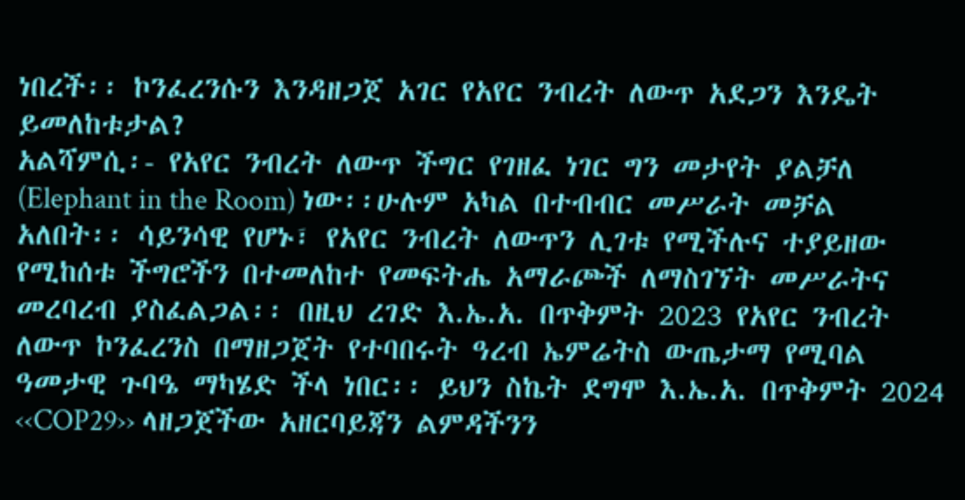ነበረች፡፡ ኮንፈረንሱን እንዳዘጋጀ አገር የአየር ንብረት ለውጥ አደጋን እንዴት ይመለከቱታል?
አልሻምሲ፡- የአየር ንብረት ለውጥ ችግር የገዘፈ ነገር ግን መታየት ያልቻለ (Elephant in the Room) ነው፡፡ሁሉም አካል በተብብር መሥራት መቻል አለበት፡፡ ሳይንሳዊ የሆኑ፣ የአየር ንብረት ለውጥን ሊገቱ የሚችሉና ተያይዘው የሚከሰቱ ችግሮችን በተመለከተ የመፍትሔ አማራጮች ለማስገኘት መሥራትና መረባረብ ያስፈልጋል፡፡ በዚህ ረገድ እ.ኤ.አ. በጥቅምት 2023 የአየር ንብረት ለውጥ ኮንፈረንስ በማዘጋጀት የተባበሩት ዓረብ ኤምሬትስ ውጤታማ የሚባል ዓመታዊ ጉባዔ ማካሄድ ችላ ነበር፡፡ ይህን ስኬት ደግሞ እ.ኤ.አ. በጥቅምት 2024 ‹‹COP29›› ላዘጋጀችው አዘርባይጃን ልምዳችንን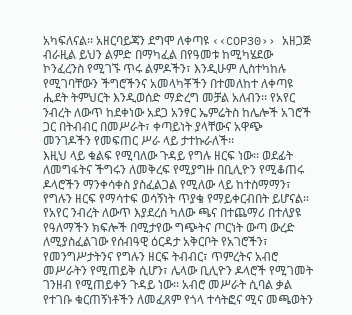አካፍለናል፡፡ አዘርባይጃን ደግሞ ለቀጣዩ ‹‹COP30›› አዘጋጅ ብራዚል ይህን ልምድ በማካፈል በየዓመቱ ከሚካሄደው ኮንፈረንስ የሚገኙ ጥሩ ልምዶችን፣ እንዲሁም ሊስተካከሉ የሚገባቸውን ችግሮችንና አመላካቾችን በተመለከተ ለቀጣዩ ሒደት ትምህርት እንዲወሰድ ማድረግ መቻል አለብን፡፡ የአየር ንብረት ለውጥ ከደቀነው አደጋ አንፃር ኤምሬትስ ከሌሎች አገሮች ጋር በትብብር በመሥራት፣ ቀጣይነት ያላቸውና አዋጭ መንገዶችን የመፍጠር ሥራ ላይ ታተኩራለች፡፡
እዚህ ላይ ቁልፍ የሚባለው ጉዳይ የግሉ ዘርፍ ነው፡፡ ወደፊት ለመግፋትና ችግሩን ለመቅረፍ የሚያግዙ በቢሊዮን የሚቆጠሩ ዶላሮችን ማንቀሳቀስ ያስፈልጋል የሚለው ላይ ከተስማማን፣ የግሉን ዘርፍ የማሳተፍ ወሳኝነት ጥያቄ የማይቀርብበት ይሆናል፡፡ የአየር ንብረት ለውጥ እያደረሰ ካለው ጫና በተጨማሪ በተለያዩ የዓለማችን ክፍሎች በሚታየው ግጭትና ጦርነት ውጣ ውረድ ለሚያስፈልገው የሰብዓዊ ዕርዳታ አቅርቦት የአገሮችን፣ የመንግሥታትንና የግሉን ዘርፍ ትብብር፣ ጥምረትና አብሮ መሥራትን የሚጠይቅ ሲሆን፣ ሌላው ቢሊዮን ዶላሮች የሚገመት ገንዘብ የሚጠይቀን ጉዳይ ነው፡፡ አብሮ መሥራት ሲባል ቃል የተገቡ ቁርጠኝነቶችን ለመፈጸም የጎላ ተሳትፎና ሚና መጫወትን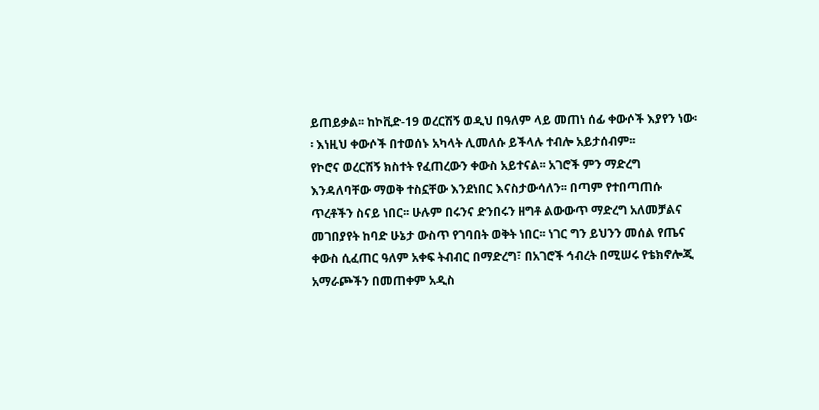ይጠይቃል፡፡ ከኮቪድ-19 ወረርሽኝ ወዲህ በዓለም ላይ መጠነ ሰፊ ቀውሶች እያየን ነው፡፡ እነዚህ ቀውሶች በተወሰኑ አካላት ሊመለሱ ይችላሉ ተብሎ አይታሰብም፡፡
የኮሮና ወረርሽኝ ክስተት የፈጠረውን ቀውስ አይተናል፡፡ አገሮች ምን ማድረግ እንዳለባቸው ማወቅ ተስኗቸው እንደነበር እናስታውሳለን፡፡ በጣም የተበጣጠሱ ጥረቶችን ስናይ ነበር፡፡ ሁሉም በሩንና ድንበሩን ዘግቶ ልውውጥ ማድረግ አለመቻልና መገበያየት ከባድ ሁኔታ ውስጥ የገባበት ወቅት ነበር፡፡ ነገር ግን ይህንን መሰል የጤና ቀውስ ሲፈጠር ዓለም አቀፍ ትብብር በማድረግ፣ በአገሮች ኅብረት በሚሠሩ የቴክኖሎጂ አማራጮችን በመጠቀም አዲስ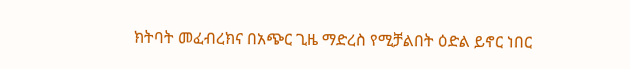ክትባት መፈብረክና በአጭር ጊዜ ማድረስ የሚቻልበት ዕድል ይኖር ነበር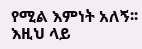የሚል እምነት አለኝ፡፡ እዚህ ላይ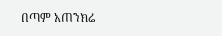በጣም አጠንክሬ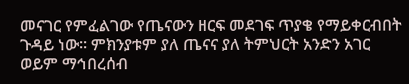መናገር የምፈልገው የጤናውን ዘርፍ መደገፍ ጥያቄ የማይቀርብበት ጉዳይ ነው፡፡ ምክንያቱም ያለ ጤናና ያለ ትምህርት አንድን አገር ወይም ማኅበረሰብ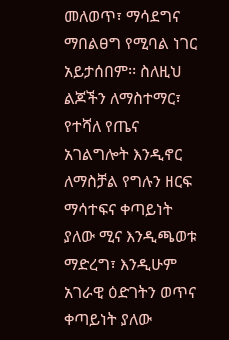መለወጥ፣ ማሳደግና ማበልፀግ የሚባል ነገር አይታሰበም፡፡ ስለዚህ ልጆችን ለማስተማር፣ የተሻለ የጤና አገልግሎት እንዲኖር ለማስቻል የግሉን ዘርፍ ማሳተፍና ቀጣይነት ያለው ሚና እንዲጫወቱ ማድረግ፣ እንዲሁም አገራዊ ዕድገትን ወጥና ቀጣይነት ያለው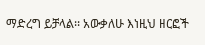ማድረግ ይቻላል፡፡ አውቃለሁ እነዚህ ዘርፎች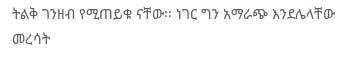ትልቅ ገንዘብ የሚጠይቁ ናቸው፡፡ ነገር ግን አማራጭ እንደሌላቸው መረሳት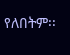የለበትም፡፡